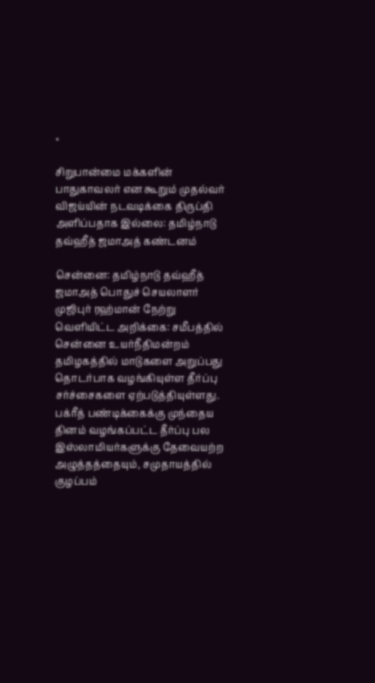×

சிறுபான்மை மக்களின் பாதுகாவலர் என கூறும் முதல்வர் விஜய்யின் நடவடிக்கை திருப்தி அளிப்பதாக இல்லை: தமிழ்நாடு தவ்ஹீத் ஜமாஅத் கண்டனம்

சென்னை: தமிழ்நாடு தவ்ஹீத் ஜமாஅத் பொதுச் செயலாளர் முஜிபுர் ரஹ்மான் நேற்று வெளியிட்ட அறிக்கை: சமீபத்தில் சென்னை உயர்நீதிமன்றம் தமிழகத்தில் மாடுகளை அறுப்பது தொடர்பாக வழங்கியுள்ள தீர்ப்பு சர்ச்சைகளை ஏற்படுத்தியுள்ளது. பக்ரீத் பண்டிக்கைக்கு முந்தைய தினம் வழங்கப்பட்ட தீர்ப்பு பல இஸ்லாமியர்களுக்கு தேவையற்ற அழுத்தத்தையும், சமுதாயத்தில் குழப்பம்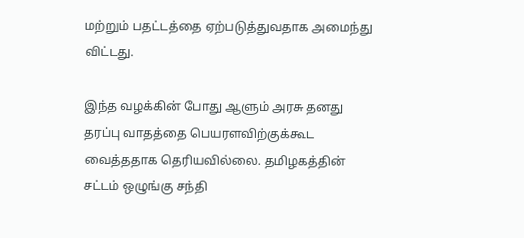மற்றும் பதட்டத்தை ஏற்படுத்துவதாக அமைந்து விட்டது.

இந்த வழக்கின் போது ஆளும் அரசு தனது தரப்பு வாதத்தை பெயரளவிற்குக்கூட வைத்ததாக தெரியவில்லை. தமிழகத்தின் சட்டம் ஒழுங்கு சந்தி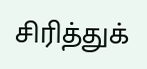சிரித்துக்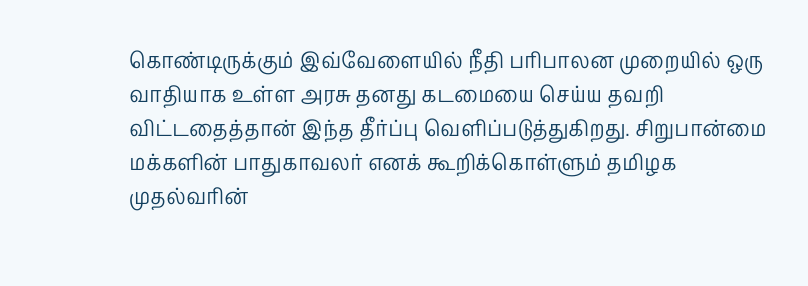கொண்டிருக்கும் இவ்வேளையில் நீதி பரிபாலன முறையில் ஒரு வாதியாக உள்ள அரசு தனது கடமையை செய்ய தவறி விட்டதைத்தான் இந்த தீர்ப்பு வெளிப்படுத்துகிறது. சிறுபான்மை மக்களின் பாதுகாவலர் எனக் கூறிக்கொள்ளும் தமிழக முதல்வரின்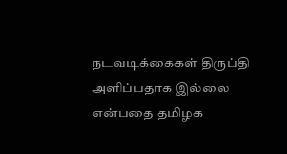நடவடிக்கைகள் திருப்தி அளிப்பதாக இல்லை என்பதை தமிழக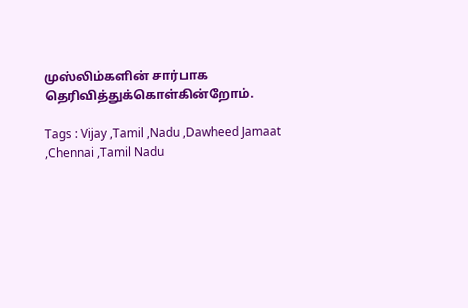முஸ்லிம்களின் சார்பாக தெரிவித்துக்கொள்கின்றோம்.

Tags : Vijay ,Tamil ,Nadu ,Dawheed Jamaat ,Chennai ,Tamil Nadu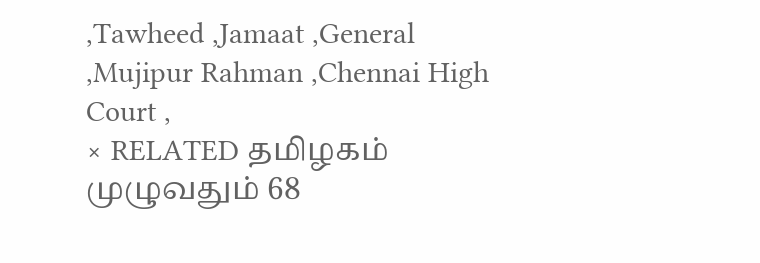,Tawheed ,Jamaat ,General ,Mujipur Rahman ,Chennai High Court ,
× RELATED தமிழகம் முழுவதும் 68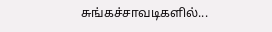சுங்கச்சாவடிகளில்...